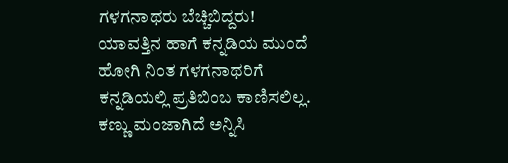ಗಳಗನಾಥರು ಬೆಚ್ಚಿಬಿದ್ದರು!
ಯಾವತ್ತಿನ ಹಾಗೆ ಕನ್ನಡಿಯ ಮುಂದೆ ಹೋಗಿ ನಿಂತ ಗಳಗನಾಥರಿಗೆ ಕನ್ನಡಿಯಲ್ಲಿ ಪ್ರತಿಬಿಂಬ ಕಾಣಿಸಲಿಲ್ಲ. ಕಣ್ಣು ಮಂಜಾಗಿದೆ ಅನ್ನಿಸಿ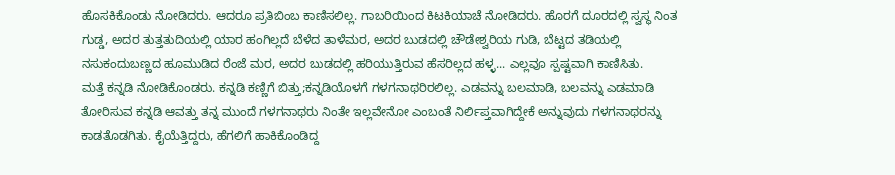ಹೊಸಕಿಕೊಂಡು ನೋಡಿದರು. ಆದರೂ ಪ್ರತಿಬಿಂಬ ಕಾಣಿಸಲಿಲ್ಲ. ಗಾಬರಿಯಿಂದ ಕಿಟಕಿಯಾಚೆ ನೋಡಿದರು. ಹೊರಗೆ ದೂರದಲ್ಲಿ ಸ್ವಸ್ಥ ನಿಂತ ಗುಡ್ಡ, ಅದರ ತುತ್ತತುದಿಯಲ್ಲಿ ಯಾರ ಹಂಗಿಲ್ಲದೆ ಬೆಳೆದ ತಾಳೆಮರ, ಅದರ ಬುಡದಲ್ಲಿ ಚೌಡೇಶ್ವರಿಯ ಗುಡಿ, ಬೆಟ್ಟದ ತಡಿಯಲ್ಲಿ ನಸುಕಂದುಬಣ್ಣದ ಹೂಮುಡಿದ ರೆಂಜೆ ಮರ, ಅದರ ಬುಡದಲ್ಲಿ ಹರಿಯುತ್ತಿರುವ ಹೆಸರಿಲ್ಲದ ಹಳ್ಳ... ಎಲ್ಲವೂ ಸ್ಪಷ್ಟವಾಗಿ ಕಾಣಿಸಿತು.
ಮತ್ತೆ ಕನ್ನಡಿ ನೋಡಿಕೊಂಡರು. ಕನ್ನಡಿ ಕಣ್ಣಿಗೆ ಬಿತ್ತು;ಕನ್ನಡಿಯೊಳಗೆ ಗಳಗನಾಥರಿರಲಿಲ್ಲ. ಎಡವನ್ನು ಬಲಮಾಡಿ, ಬಲವನ್ನು ಎಡಮಾಡಿ ತೋರಿಸುವ ಕನ್ನಡಿ ಆವತ್ತು ತನ್ನ ಮುಂದೆ ಗಳಗನಾಥರು ನಿಂತೇ ಇಲ್ಲವೇನೋ ಎಂಬಂತೆ ನಿರ್ಲಿಪ್ತವಾಗಿದ್ದೇಕೆ ಅನ್ನುವುದು ಗಳಗನಾಥರನ್ನು ಕಾಡತೊಡಗಿತು. ಕೈಯೆತ್ತಿದ್ದರು, ಹೆಗಲಿಗೆ ಹಾಕಿಕೊಂಡಿದ್ದ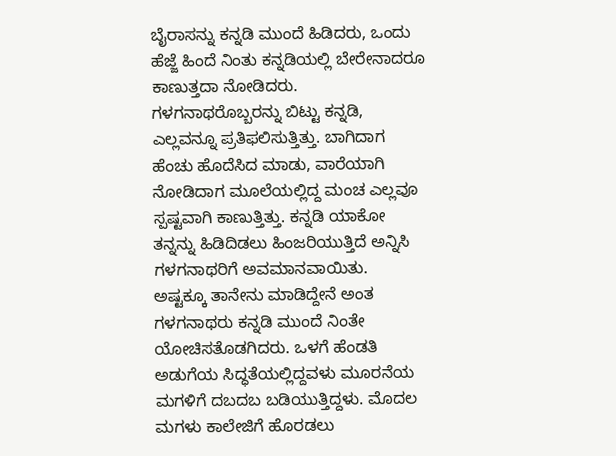ಬೈರಾಸನ್ನು ಕನ್ನಡಿ ಮುಂದೆ ಹಿಡಿದರು, ಒಂದು ಹೆಜ್ಜೆ ಹಿಂದೆ ನಿಂತು ಕನ್ನಡಿಯಲ್ಲಿ ಬೇರೇನಾದರೂ ಕಾಣುತ್ತದಾ ನೋಡಿದರು.
ಗಳಗನಾಥರೊಬ್ಬರನ್ನು ಬಿಟ್ಟು ಕನ್ನಡಿ, ಎಲ್ಲವನ್ನೂ ಪ್ರತಿಫಲಿಸುತ್ತಿತ್ತು. ಬಾಗಿದಾಗ ಹೆಂಚು ಹೊದೆಸಿದ ಮಾಡು, ವಾರೆಯಾಗಿ ನೋಡಿದಾಗ ಮೂಲೆಯಲ್ಲಿದ್ದ ಮಂಚ ಎಲ್ಲವೂ ಸ್ಪಷ್ಟವಾಗಿ ಕಾಣುತ್ತಿತ್ತು. ಕನ್ನಡಿ ಯಾಕೋ ತನ್ನನ್ನು ಹಿಡಿದಿಡಲು ಹಿಂಜರಿಯುತ್ತಿದೆ ಅನ್ನಿಸಿ ಗಳಗನಾಥರಿಗೆ ಅವಮಾನವಾಯಿತು.
ಅಷ್ಟಕ್ಕೂ ತಾನೇನು ಮಾಡಿದ್ದೇನೆ ಅಂತ ಗಳಗನಾಥರು ಕನ್ನಡಿ ಮುಂದೆ ನಿಂತೇ ಯೋಚಿಸತೊಡಗಿದರು. ಒಳಗೆ ಹೆಂಡತಿ ಅಡುಗೆಯ ಸಿದ್ಧತೆಯಲ್ಲಿದ್ದವಳು ಮೂರನೆಯ ಮಗಳಿಗೆ ದಬದಬ ಬಡಿಯುತ್ತಿದ್ದಳು. ಮೊದಲ ಮಗಳು ಕಾಲೇಜಿಗೆ ಹೊರಡಲು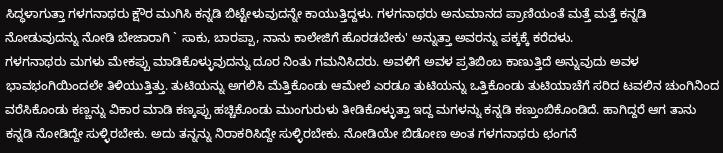ಸಿದ್ಧಳಾಗುತ್ತಾ ಗಳಗನಾಥರು ಕ್ಷೌರ ಮುಗಿಸಿ ಕನ್ನಡಿ ಬಿಟ್ಟೇಳುವುದನ್ನೇ ಕಾಯುತ್ತಿದ್ದಳು. ಗಳಗನಾಥರು ಅನುಮಾನದ ಪ್ರಾಣಿಯಂತೆ ಮತ್ತೆ ಮತ್ತೆ ಕನ್ನಡಿ ನೋಡುವುದನ್ನು ನೋಡಿ ಬೇಜಾರಾಗಿ ` ಸಾಕು, ಬಾರಪ್ಪಾ, ನಾನು ಕಾಲೇಜಿಗೆ ಹೊರಡಬೇಕು' ಅನ್ನುತ್ತಾ ಅವರನ್ನು ಪಕ್ಕಕ್ಕೆ ಕರೆದಳು.
ಗಳಗನಾಥರು ಮಗಳು ಮೇಕಪ್ಪು ಮಾಡಿಕೊಳ್ಳುವುದನ್ನು ದೂರ ನಿಂತು ಗಮನಿಸಿದರು. ಅವಳಿಗೆ ಅವಳ ಪ್ರತಿಬಿಂಬ ಕಾಣುತ್ತಿದೆ ಅನ್ನುವುದು ಅವಳ ಭಾವಭಂಗಿಯಿಂದಲೇ ತಿಳಿಯುತ್ತಿತ್ತು. ತುಟಿಯನ್ನು ಅಗಲಿಸಿ ಮೆತ್ತಿಕೊಂಡು ಆಮೇಲೆ ಎರಡೂ ತುಟಿಯನ್ನು ಒತ್ತಿಕೊಂಡು ತುಟಿಯಾಚೆಗೆ ಸರಿದ ಟವಲಿನ ಚುಂಗಿನಿಂದ ವರೆಸಿಕೊಂಡು ಕಣ್ಣನ್ನು ವಿಕಾರ ಮಾಡಿ ಕಣ್ಕಪ್ಪು ಹಚ್ಚಿಕೊಂಡು ಮುಂಗುರುಳು ತೀಡಿಕೊಳ್ಳುತ್ತಾ ಇದ್ದ ಮಗಳನ್ನು ಕನ್ನಡಿ ಕಣ್ತುಂಬಿಕೊಂಡಿದೆ. ಹಾಗಿದ್ದರೆ ಆಗ ತಾನು ಕನ್ನಡಿ ನೋಡಿದ್ದೇ ಸುಳ್ಳಿರಬೇಕು. ಅದು ತನ್ನನ್ನು ನಿರಾಕರಿಸಿದ್ದೇ ಸುಳ್ಳಿರಬೇಕು. ನೋಡಿಯೇ ಬಿಡೋಣ ಅಂತ ಗಳಗನಾಥರು ಛಂಗನೆ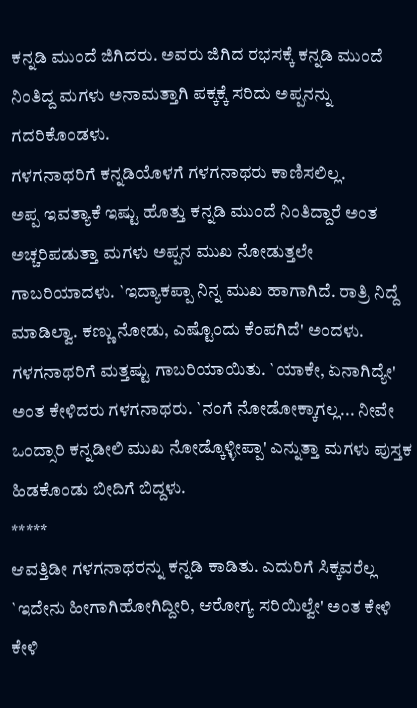ಕನ್ನಡಿ ಮುಂದೆ ಜಿಗಿದರು. ಅವರು ಜಿಗಿದ ರಭಸಕ್ಕೆ ಕನ್ನಡಿ ಮುಂದೆ ನಿಂತಿದ್ದ ಮಗಳು ಅನಾಮತ್ತಾಗಿ ಪಕ್ಕಕ್ಕೆ ಸರಿದು ಅಪ್ಪನನ್ನು ಗದರಿಕೊಂಡಳು.
ಗಳಗನಾಥರಿಗೆ ಕನ್ನಡಿಯೊಳಗೆ ಗಳಗನಾಥರು ಕಾಣಿಸಲಿಲ್ಲ.
ಅಪ್ಪ ಇವತ್ಯಾಕೆ ಇಷ್ಟು ಹೊತ್ತು ಕನ್ನಡಿ ಮುಂದೆ ನಿಂತಿದ್ದಾರೆ ಅಂತ ಅಚ್ಚರಿಪಡುತ್ತಾ ಮಗಳು ಅಪ್ಪನ ಮುಖ ನೋಡುತ್ತಲೇ ಗಾಬರಿಯಾದಳು. `ಇದ್ಯಾಕಪ್ಪಾ ನಿನ್ನ ಮುಖ ಹಾಗಾಗಿದೆ. ರಾತ್ರಿ ನಿದ್ದೆ ಮಾಡಿಲ್ವಾ. ಕಣ್ಣು ನೋಡು, ಎಷ್ಟೊಂದು ಕೆಂಪಗಿದೆ' ಅಂದಳು. ಗಳಗನಾಥರಿಗೆ ಮತ್ತಷ್ಟು ಗಾಬರಿಯಾಯಿತು. `ಯಾಕೇ, ಏನಾಗಿದ್ಯೇ' ಅಂತ ಕೇಳಿದರು ಗಳಗನಾಥರು. `ನಂಗೆ ನೋಡೋಕ್ಕಾಗಲ್ಲ... ನೀವೇ ಒಂದ್ಸಾರಿ ಕನ್ನಡೀಲಿ ಮುಖ ನೋಡ್ಕೊಳ್ಳೀಪ್ಪಾ' ಎನ್ನುತ್ತಾ ಮಗಳು ಪುಸ್ತಕ ಹಿಡಕೊಂಡು ಬೀದಿಗೆ ಬಿದ್ದಳು.
*****
ಆವತ್ತಿಡೀ ಗಳಗನಾಥರನ್ನು ಕನ್ನಡಿ ಕಾಡಿತು. ಎದುರಿಗೆ ಸಿಕ್ಕವರೆಲ್ಲ `ಇದೇನು ಹೀಗಾಗಿಹೋಗಿದ್ದೀರಿ, ಆರೋಗ್ಯ ಸರಿಯಿಲ್ವೇ' ಅಂತ ಕೇಳಿ ಕೇಳಿ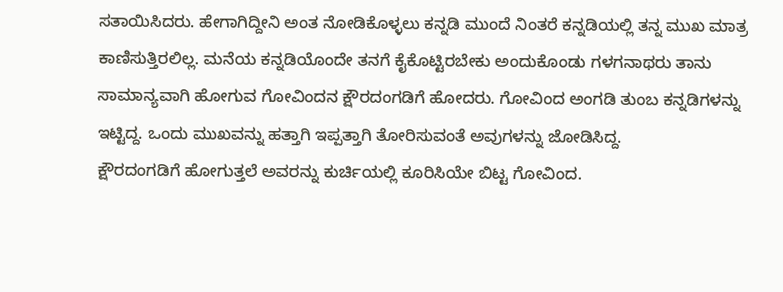ಸತಾಯಿಸಿದರು. ಹೇಗಾಗಿದ್ದೀನಿ ಅಂತ ನೋಡಿಕೊಳ್ಳಲು ಕನ್ನಡಿ ಮುಂದೆ ನಿಂತರೆ ಕನ್ನಡಿಯಲ್ಲಿ ತನ್ನ ಮುಖ ಮಾತ್ರ ಕಾಣಿಸುತ್ತಿರಲಿಲ್ಲ. ಮನೆಯ ಕನ್ನಡಿಯೊಂದೇ ತನಗೆ ಕೈಕೊಟ್ಟಿರಬೇಕು ಅಂದುಕೊಂಡು ಗಳಗನಾಥರು ತಾನು ಸಾಮಾನ್ಯವಾಗಿ ಹೋಗುವ ಗೋವಿಂದನ ಕ್ಷೌರದಂಗಡಿಗೆ ಹೋದರು. ಗೋವಿಂದ ಅಂಗಡಿ ತುಂಬ ಕನ್ನಡಿಗಳನ್ನು ಇಟ್ಟಿದ್ದ. ಒಂದು ಮುಖವನ್ನು ಹತ್ತಾಗಿ ಇಪ್ಪತ್ತಾಗಿ ತೋರಿಸುವಂತೆ ಅವುಗಳನ್ನು ಜೋಡಿಸಿದ್ದ.
ಕ್ಷೌರದಂಗಡಿಗೆ ಹೋಗುತ್ತಲೆ ಅವರನ್ನು ಕುರ್ಚಿಯಲ್ಲಿ ಕೂರಿಸಿಯೇ ಬಿಟ್ಟ ಗೋವಿಂದ.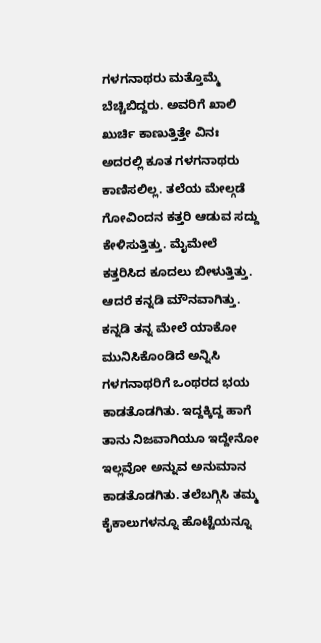ಗಳಗನಾಥರು ಮತ್ತೊಮ್ಮೆ ಬೆಚ್ಚಿಬಿದ್ದರು. ಅವರಿಗೆ ಖಾಲಿ ಖುರ್ಚಿ ಕಾಣುತ್ತಿತ್ತೇ ವಿನಃ ಅದರಲ್ಲಿ ಕೂತ ಗಳಗನಾಥರು ಕಾಣಿಸಲಿಲ್ಲ. ತಲೆಯ ಮೇಲ್ಗಡೆ ಗೋವಿಂದನ ಕತ್ತರಿ ಆಡುವ ಸದ್ದು ಕೇಳಿಸುತ್ತಿತ್ತು. ಮೈಮೇಲೆ ಕತ್ತರಿಸಿದ ಕೂದಲು ಬೀಳುತ್ತಿತ್ತು. ಆದರೆ ಕನ್ನಡಿ ಮೌನವಾಗಿತ್ತು. ಕನ್ನಡಿ ತನ್ನ ಮೇಲೆ ಯಾಕೋ ಮುನಿಸಿಕೊಂಡಿದೆ ಅನ್ನಿಸಿ ಗಳಗನಾಥರಿಗೆ ಒಂಥರದ ಭಯ ಕಾಡತೊಡಗಿತು. ಇದ್ದಕ್ಕಿದ್ದ ಹಾಗೆ ತಾನು ನಿಜವಾಗಿಯೂ ಇದ್ದೇನೋ ಇಲ್ಲವೋ ಅನ್ನುವ ಅನುಮಾನ ಕಾಡತೊಡಗಿತು. ತಲೆಬಗ್ಗಿಸಿ ತಮ್ಮ ಕೈಕಾಲುಗಳನ್ನೂ ಹೊಟ್ಟೆಯನ್ನೂ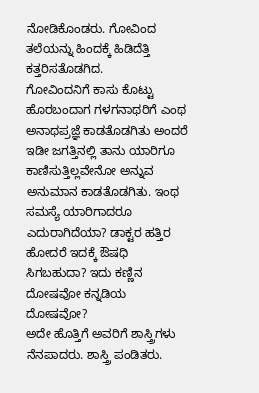ನೋಡಿಕೊಂಡರು. ಗೋವಿಂದ ತಲೆಯನ್ನು ಹಿಂದಕ್ಕೆ ಹಿಡಿದೆತ್ತಿ ಕತ್ತರಿಸತೊಡಗಿದ.
ಗೋವಿಂದನಿಗೆ ಕಾಸು ಕೊಟ್ಟು ಹೊರಬಂದಾಗ ಗಳಗನಾಥರಿಗೆ ಎಂಥ ಅನಾಥಪ್ರಜ್ಞೆ ಕಾಡತೊಡಗಿತು ಅಂದರೆ ಇಡೀ ಜಗತ್ತಿನಲ್ಲಿ ತಾನು ಯಾರಿಗೂ ಕಾಣಿಸುತ್ತಿಲ್ಲವೇನೋ ಅನ್ನುವ ಅನುಮಾನ ಕಾಡತೊಡಗಿತು. ಇಂಥ ಸಮಸ್ಯೆ ಯಾರಿಗಾದರೂ ಎದುರಾಗಿದೆಯಾ? ಡಾಕ್ಟರ ಹತ್ತಿರ ಹೋದರೆ ಇದಕ್ಕೆ ಔಷಧಿ ಸಿಗಬಹುದಾ? ಇದು ಕಣ್ಣಿನ ದೋಷವೋ ಕನ್ನಡಿಯ ದೋಷವೋ?
ಅದೇ ಹೊತ್ತಿಗೆ ಅವರಿಗೆ ಶಾಸ್ತ್ರಿಗಳು ನೆನಪಾದರು. ಶಾಸ್ತ್ರಿ ಪಂಡಿತರು.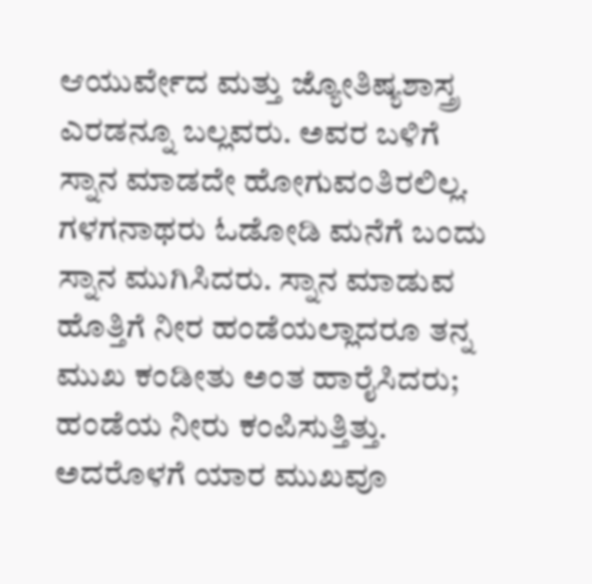ಆಯುರ್ವೇದ ಮತ್ತು ಜ್ಯೋತಿಷ್ಯಶಾಸ್ತ್ರ ಎರಡನ್ನೂ ಬಲ್ಲವರು. ಅವರ ಬಳಿಗೆ ಸ್ನಾನ ಮಾಡದೇ ಹೋಗುವಂತಿರಲಿಲ್ಲ. ಗಳಗನಾಥರು ಓಡೋಡಿ ಮನೆಗೆ ಬಂದು ಸ್ನಾನ ಮುಗಿಸಿದರು. ಸ್ನಾನ ಮಾಡುವ ಹೊತ್ತಿಗೆ ನೀರ ಹಂಡೆಯಲ್ಲಾದರೂ ತನ್ನ ಮುಖ ಕಂಡೀತು ಅಂತ ಹಾರೈಸಿದರು; ಹಂಡೆಯ ನೀರು ಕಂಪಿಸುತ್ತಿತ್ತು. ಅದರೊಳಗೆ ಯಾರ ಮುಖವೂ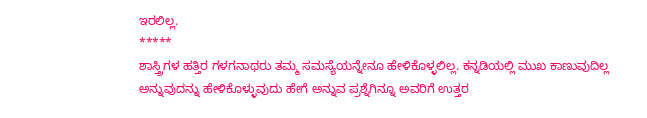ಇರಲಿಲ್ಲ.
*****
ಶಾಸ್ತ್ರಿಗಳ ಹತ್ತಿರ ಗಳಗನಾಥರು ತಮ್ಮ ಸಮಸ್ಯೆಯನ್ನೇನೂ ಹೇಳಿಕೊಳ್ಳಲಿಲ್ಲ. ಕನ್ನಡಿಯಲ್ಲಿ ಮುಖ ಕಾಣುವುದಿಲ್ಲ ಅನ್ನುವುದನ್ನು ಹೇಳಿಕೊಳ್ಳುವುದು ಹೇಗೆ ಅನ್ನುವ ಪ್ರಶ್ನೆಗಿನ್ನೂ ಅವರಿಗೆ ಉತ್ತರ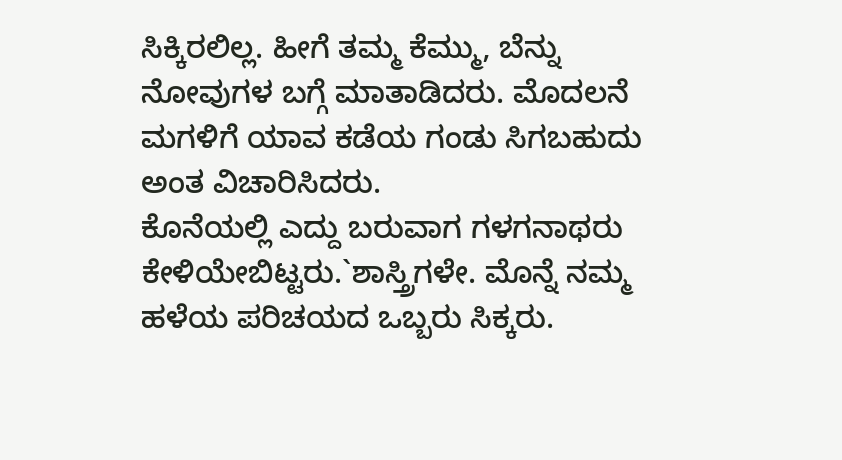ಸಿಕ್ಕಿರಲಿಲ್ಲ. ಹೀಗೆ ತಮ್ಮ ಕೆಮ್ಮು, ಬೆನ್ನು ನೋವುಗಳ ಬಗ್ಗೆ ಮಾತಾಡಿದರು. ಮೊದಲನೆ ಮಗಳಿಗೆ ಯಾವ ಕಡೆಯ ಗಂಡು ಸಿಗಬಹುದು ಅಂತ ವಿಚಾರಿಸಿದರು.
ಕೊನೆಯಲ್ಲಿ ಎದ್ದು ಬರುವಾಗ ಗಳಗನಾಥರು ಕೇಳಿಯೇಬಿಟ್ಟರು.`ಶಾಸ್ತ್ರಿಗಳೇ. ಮೊನ್ನೆ ನಮ್ಮ ಹಳೆಯ ಪರಿಚಯದ ಒಬ್ಬರು ಸಿಕ್ಕರು.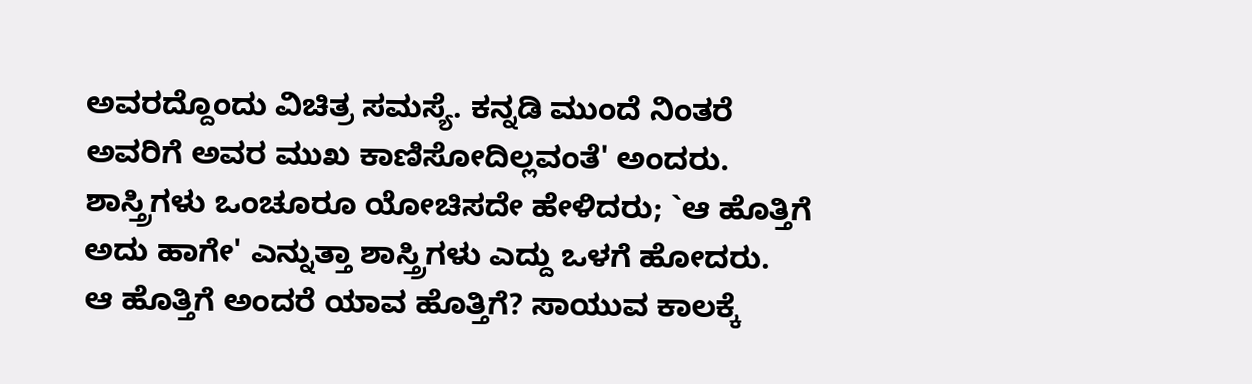ಅವರದ್ದೊಂದು ವಿಚಿತ್ರ ಸಮಸ್ಯೆ. ಕನ್ನಡಿ ಮುಂದೆ ನಿಂತರೆ ಅವರಿಗೆ ಅವರ ಮುಖ ಕಾಣಿಸೋದಿಲ್ಲವಂತೆ' ಅಂದರು.
ಶಾಸ್ತ್ರಿಗಳು ಒಂಚೂರೂ ಯೋಚಿಸದೇ ಹೇಳಿದರು; `ಆ ಹೊತ್ತಿಗೆ ಅದು ಹಾಗೇ' ಎನ್ನುತ್ತಾ ಶಾಸ್ತ್ರಿಗಳು ಎದ್ದು ಒಳಗೆ ಹೋದರು.
ಆ ಹೊತ್ತಿಗೆ ಅಂದರೆ ಯಾವ ಹೊತ್ತಿಗೆ? ಸಾಯುವ ಕಾಲಕ್ಕೆ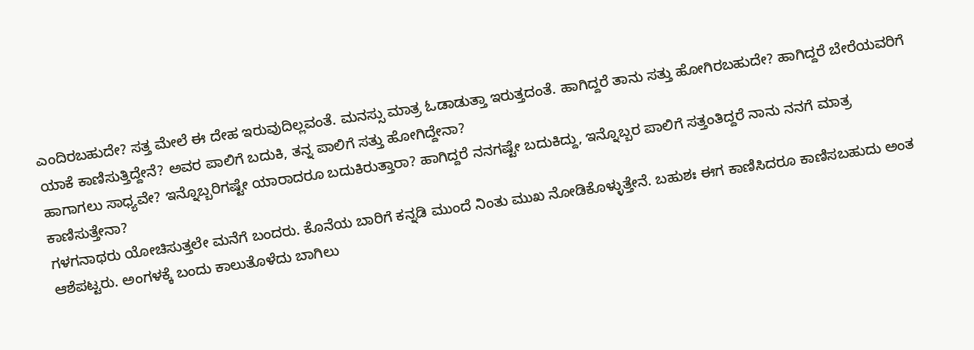ಎಂದಿರಬಹುದೇ? ಸತ್ತ ಮೇಲೆ ಈ ದೇಹ ಇರುವುದಿಲ್ಲವಂತೆ. ಮನಸ್ಸು ಮಾತ್ರ ಓಡಾಡುತ್ತಾ ಇರುತ್ತದಂತೆ. ಹಾಗಿದ್ದರೆ ತಾನು ಸತ್ತು ಹೋಗಿರಬಹುದೇ? ಹಾಗಿದ್ದರೆ ಬೇರೆಯವರಿಗೆ ಯಾಕೆ ಕಾಣಿಸುತ್ತಿದ್ದೇನೆ? ಅವರ ಪಾಲಿಗೆ ಬದುಕಿ, ತನ್ನ ಪಾಲಿಗೆ ಸತ್ತು ಹೋಗಿದ್ದೇನಾ?
ಹಾಗಾಗಲು ಸಾಧ್ಯವೇ? ಇನ್ನೊಬ್ಬರಿಗಷ್ಟೇ ಯಾರಾದರೂ ಬದುಕಿರುತ್ತಾರಾ? ಹಾಗಿದ್ದರೆ ನನಗಷ್ಟೇ ಬದುಕಿದ್ದು, ಇನ್ನೊಬ್ಬರ ಪಾಲಿಗೆ ಸತ್ತಂತಿದ್ದರೆ ನಾನು ನನಗೆ ಮಾತ್ರ ಕಾಣಿಸುತ್ತೇನಾ?
ಗಳಗನಾಥರು ಯೋಚಿಸುತ್ತಲೇ ಮನೆಗೆ ಬಂದರು. ಕೊನೆಯ ಬಾರಿಗೆ ಕನ್ನಡಿ ಮುಂದೆ ನಿಂತು ಮುಖ ನೋಡಿಕೊಳ್ಳುತ್ತೇನೆ. ಬಹುಶಃ ಈಗ ಕಾಣಿಸಿದರೂ ಕಾಣಿಸಬಹುದು ಅಂತ ಆಶೆಪಟ್ಟರು. ಅಂಗಳಕ್ಕೆ ಬಂದು ಕಾಲುತೊಳೆದು ಬಾಗಿಲು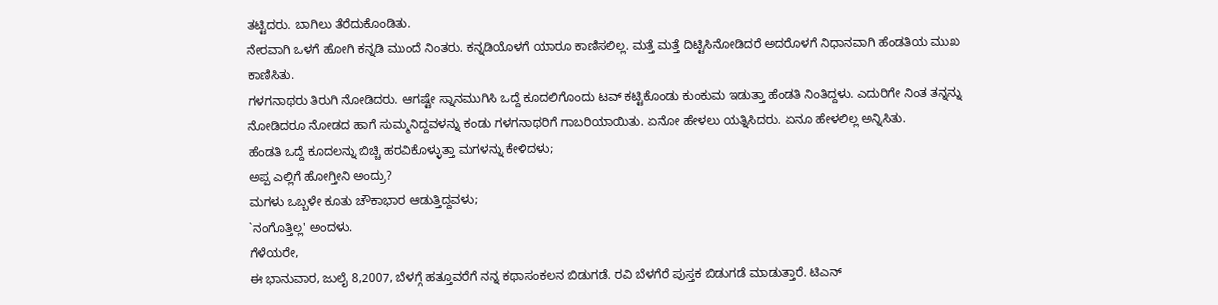ತಟ್ಟಿದರು. ಬಾಗಿಲು ತೆರೆದುಕೊಂಡಿತು.
ನೇರವಾಗಿ ಒಳಗೆ ಹೋಗಿ ಕನ್ನಡಿ ಮುಂದೆ ನಿಂತರು. ಕನ್ನಡಿಯೊಳಗೆ ಯಾರೂ ಕಾಣಿಸಲಿಲ್ಲ. ಮತ್ತೆ ಮತ್ತೆ ದಿಟ್ಟಿಸಿನೋಡಿದರೆ ಅದರೊಳಗೆ ನಿಧಾನವಾಗಿ ಹೆಂಡತಿಯ ಮುಖ ಕಾಣಿಸಿತು.
ಗಳಗನಾಥರು ತಿರುಗಿ ನೋಡಿದರು. ಆಗಷ್ಟೇ ಸ್ನಾನಮುಗಿಸಿ ಒದ್ದೆ ಕೂದಲಿಗೊಂದು ಟವ್ ಕಟ್ಟಿಕೊಂಡು ಕುಂಕುಮ ಇಡುತ್ತಾ ಹೆಂಡತಿ ನಿಂತಿದ್ದಳು. ಎದುರಿಗೇ ನಿಂತ ತನ್ನನ್ನು ನೋಡಿದರೂ ನೋಡದ ಹಾಗೆ ಸುಮ್ಮನಿದ್ದವಳನ್ನು ಕಂಡು ಗಳಗನಾಥರಿಗೆ ಗಾಬರಿಯಾಯಿತು. ಏನೋ ಹೇಳಲು ಯತ್ನಿಸಿದರು. ಏನೂ ಹೇಳಲಿಲ್ಲ ಅನ್ನಿಸಿತು.
ಹೆಂಡತಿ ಒದ್ದೆ ಕೂದಲನ್ನು ಬಿಚ್ಚಿ ಹರವಿಕೊಳ್ಳುತ್ತಾ ಮಗಳನ್ನು ಕೇಳಿದಳು;
ಅಪ್ಪ ಎಲ್ಲಿಗೆ ಹೋಗ್ತೀನಿ ಅಂದ್ರು?
ಮಗಳು ಒಬ್ಬಳೇ ಕೂತು ಚೌಕಾಭಾರ ಆಡುತ್ತಿದ್ದವಳು;
`ನಂಗೊತ್ತಿಲ್ಲ' ಅಂದಳು.
ಗೆಳೆಯರೇ,
ಈ ಭಾನುವಾರ, ಜುಲೈ 8,2007, ಬೆಳಗ್ಗೆ ಹತ್ತೂವರೆಗೆ ನನ್ನ ಕಥಾಸಂಕಲನ ಬಿಡುಗಡೆ. ರವಿ ಬೆಳಗೆರೆ ಪುಸ್ತಕ ಬಿಡುಗಡೆ ಮಾಡುತ್ತಾರೆ. ಟಿಎನ್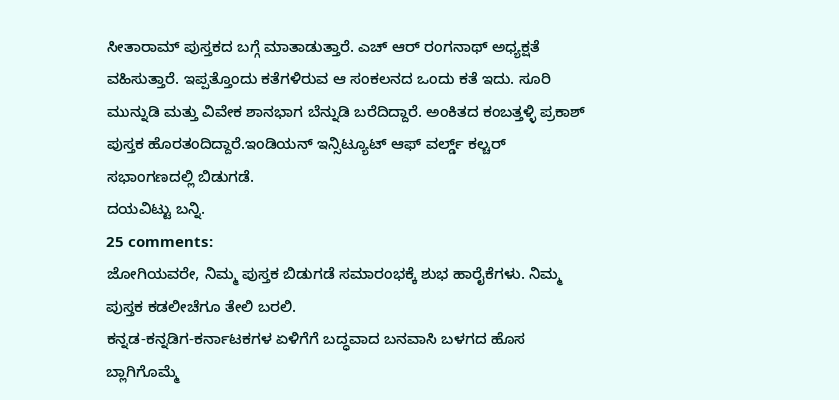ಸೀತಾರಾಮ್ ಪುಸ್ತಕದ ಬಗ್ಗೆ ಮಾತಾಡುತ್ತಾರೆ. ಎಚ್ ಆರ್ ರಂಗನಾಥ್ ಅಧ್ಯಕ್ಷತೆ ವಹಿಸುತ್ತಾರೆ. ಇಪ್ಪತ್ತೊಂದು ಕತೆಗಳಿರುವ ಆ ಸಂಕಲನದ ಒಂದು ಕತೆ ಇದು. ಸೂರಿ ಮುನ್ನುಡಿ ಮತ್ತು ವಿವೇಕ ಶಾನಭಾಗ ಬೆನ್ನುಡಿ ಬರೆದಿದ್ದಾರೆ. ಅಂಕಿತದ ಕಂಬತ್ತಳ್ಳಿ ಪ್ರಕಾಶ್ ಪುಸ್ತಕ ಹೊರತಂದಿದ್ದಾರೆ.ಇಂಡಿಯನ್ ಇನ್ಸಿಟ್ಯೂಟ್ ಆಫ್ ವರ್ಲ್ಡ್ ಕಲ್ಚರ್ ಸಭಾಂಗಣದಲ್ಲಿ ಬಿಡುಗಡೆ.
ದಯವಿಟ್ಟು ಬನ್ನಿ.
25 comments:
ಜೋಗಿಯವರೇ, ನಿಮ್ಮ ಪುಸ್ತಕ ಬಿಡುಗಡೆ ಸಮಾರಂಭಕ್ಕೆ ಶುಭ ಹಾರೈಕೆಗಳು. ನಿಮ್ಮ ಪುಸ್ತಕ ಕಡಲೀಚೆಗೂ ತೇಲಿ ಬರಲಿ.
ಕನ್ನಡ-ಕನ್ನಡಿಗ-ಕರ್ನಾಟಕಗಳ ಏಳಿಗೆಗೆ ಬದ್ಧವಾದ ಬನವಾಸಿ ಬಳಗದ ಹೊಸ ಬ್ಲಾಗಿಗೊಮ್ಮೆ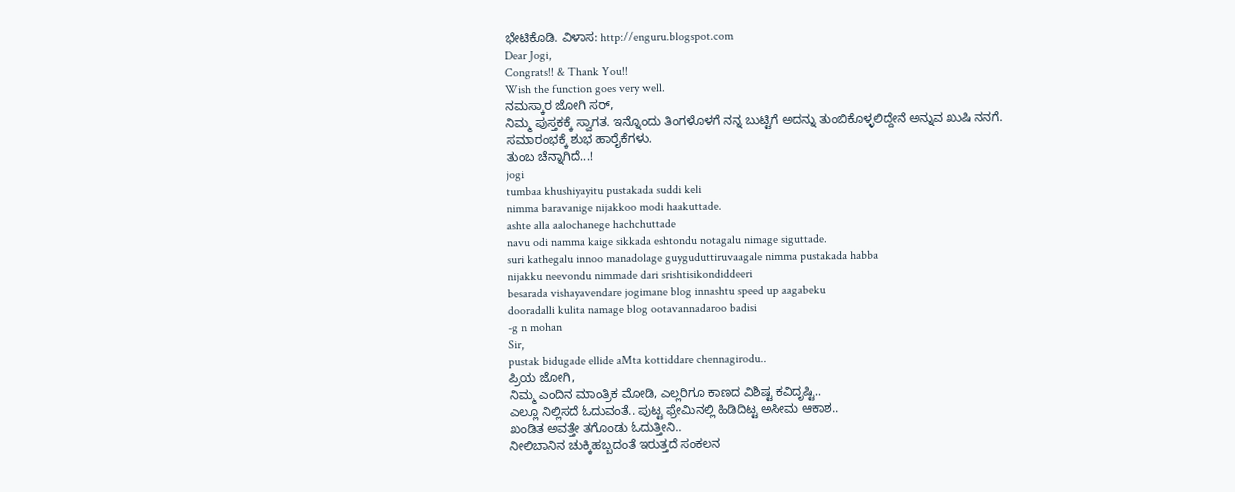ಭೇಟಿಕೊಡಿ. ವಿಳಾಸ: http://enguru.blogspot.com
Dear Jogi,
Congrats!! & Thank You!!
Wish the function goes very well.
ನಮಸ್ಕಾರ ಜೋಗಿ ಸರ್,
ನಿಮ್ಮ ಪುಸ್ತಕಕ್ಕೆ ಸ್ವಾಗತ. ಇನ್ನೊಂದು ತಿಂಗಳೊಳಗೆ ನನ್ನ ಬುಟ್ಟಿಗೆ ಅದನ್ನು ತುಂಬಿಕೊಳ್ಳಲಿದ್ದೇನೆ ಅನ್ನುವ ಖುಷಿ ನನಗೆ.
ಸಮಾರಂಭಕ್ಕೆ ಶುಭ ಹಾರೈಕೆಗಳು.
ತುಂಬ ಚೆನ್ನಾಗಿದೆ...!
jogi
tumbaa khushiyayitu pustakada suddi keli
nimma baravanige nijakkoo modi haakuttade.
ashte alla aalochanege hachchuttade
navu odi namma kaige sikkada eshtondu notagalu nimage siguttade.
suri kathegalu innoo manadolage guyguduttiruvaagale nimma pustakada habba
nijakku neevondu nimmade dari srishtisikondiddeeri
besarada vishayavendare jogimane blog innashtu speed up aagabeku
dooradalli kulita namage blog ootavannadaroo badisi
-g n mohan
Sir,
pustak bidugade ellide aMta kottiddare chennagirodu..
ಪ್ರಿಯ ಜೋಗಿ,
ನಿಮ್ಮ ಎಂದಿನ ಮಾಂತ್ರಿಕ ಮೋಡಿ, ಎಲ್ಲರಿಗೂ ಕಾಣದ ವಿಶಿಷ್ಟ ಕವಿದೃಷ್ಟಿ..
ಎಲ್ಲೂ ನಿಲ್ಲಿಸದೆ ಓದುವಂತೆ.. ಪುಟ್ಟ ಫ್ರೇಮಿನಲ್ಲಿ ಹಿಡಿದಿಟ್ಟ ಅಸೀಮ ಆಕಾಶ..
ಖಂಡಿತ ಅವತ್ತೇ ತಗೊಂಡು ಓದುತ್ತೀನಿ..
ನೀಲಿಬಾನಿನ ಚುಕ್ಕಿಹಬ್ಬದಂತೆ ಇರುತ್ತದೆ ಸಂಕಲನ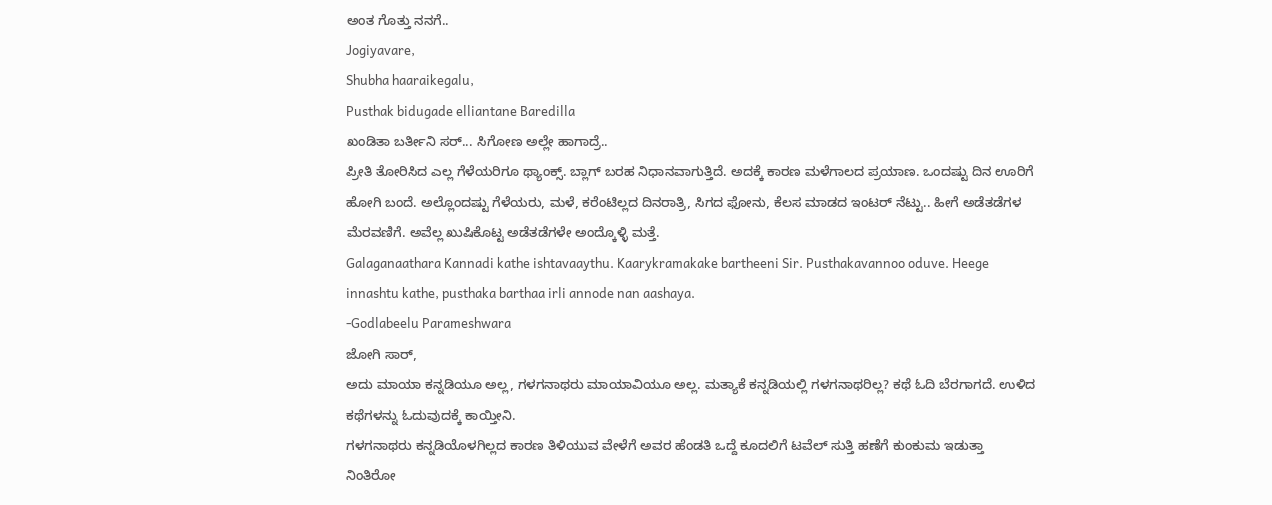ಅಂತ ಗೊತ್ತು ನನಗೆ..
Jogiyavare,
Shubha haaraikegalu,
Pusthak bidugade elliantane Baredilla
ಖಂಡಿತಾ ಬರ್ತೀನಿ ಸರ್... ಸಿಗೋಣ ಅಲ್ಲೇ ಹಾಗಾದ್ರೆ..
ಪ್ರೀತಿ ತೋರಿಸಿದ ಎಲ್ಲ ಗೆಳೆಯರಿಗೂ ಥ್ಯಾಂಕ್ಸ್. ಬ್ಲಾಗ್ ಬರಹ ನಿಧಾನವಾಗುತ್ತಿದೆ. ಅದಕ್ಕೆ ಕಾರಣ ಮಳೆಗಾಲದ ಪ್ರಯಾಣ. ಒಂದಷ್ಟು ದಿನ ಊರಿಗೆ ಹೋಗಿ ಬಂದೆ. ಅಲ್ಲೊಂದಷ್ಟು ಗೆಳೆಯರು, ಮಳೆ, ಕರೆಂಟಿಲ್ಲದ ದಿನರಾತ್ರಿ, ಸಿಗದ ಫೋನು, ಕೆಲಸ ಮಾಡದ ಇಂಟರ್ ನೆಟ್ಟು.. ಹೀಗೆ ಅಡೆತಡೆಗಳ ಮೆರವಣಿಗೆ. ಅವೆಲ್ಲ ಖುಷಿಕೊಟ್ಟ ಅಡೆತಡೆಗಳೇ ಅಂದ್ಕೊಳ್ಳಿ ಮತ್ತೆ.
Galaganaathara Kannadi kathe ishtavaaythu. Kaarykramakake bartheeni Sir. Pusthakavannoo oduve. Heege innashtu kathe, pusthaka barthaa irli annode nan aashaya.
-Godlabeelu Parameshwara
ಜೋಗಿ ಸಾರ್,
ಅದು ಮಾಯಾ ಕನ್ನಡಿಯೂ ಅಲ್ಲ, ಗಳಗನಾಥರು ಮಾಯಾವಿಯೂ ಅಲ್ಲ. ಮತ್ಯಾಕೆ ಕನ್ನಡಿಯಲ್ಲಿ ಗಳಗನಾಥರಿಲ್ಲ? ಕಥೆ ಓದಿ ಬೆರಗಾಗದೆ. ಉಳಿದ ಕಥೆಗಳನ್ನು ಓದುವುದಕ್ಕೆ ಕಾಯ್ತೀನಿ.
ಗಳಗನಾಥರು ಕನ್ನಡಿಯೊಳಗಿಲ್ಲದ ಕಾರಣ ತಿಳಿಯುವ ವೇಳೆಗೆ ಅವರ ಹೆಂಡತಿ ಒದ್ದೆ ಕೂದಲಿಗೆ ಟವೆಲ್ ಸುತ್ತಿ ಹಣೆಗೆ ಕುಂಕುಮ ಇಡುತ್ತಾ ನಿಂತಿರೋ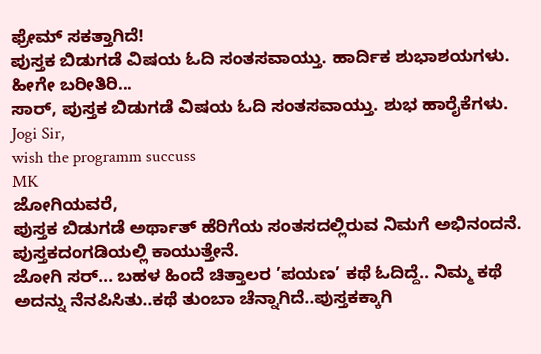ಫ್ರೇಮ್ ಸಕತ್ತಾಗಿದೆ!
ಪುಸ್ತಕ ಬಿಡುಗಡೆ ವಿಷಯ ಓದಿ ಸಂತಸವಾಯ್ತು. ಹಾರ್ದಿಕ ಶುಭಾಶಯಗಳು. ಹೀಗೇ ಬರೀತಿರಿ...
ಸಾರ್, ಪುಸ್ತಕ ಬಿಡುಗಡೆ ವಿಷಯ ಓದಿ ಸಂತಸವಾಯ್ತು. ಶುಭ ಹಾರೈಕೆಗಳು.
Jogi Sir,
wish the programm succuss
MK
ಜೋಗಿಯವರೆ,
ಪುಸ್ತಕ ಬಿಡುಗಡೆ ಅರ್ಥಾತ್ ಹೆರಿಗೆಯ ಸಂತಸದಲ್ಲಿರುವ ನಿಮಗೆ ಅಭಿನಂದನೆ.
ಪುಸ್ತಕದಂಗಡಿಯಲ್ಲಿ ಕಾಯುತ್ತೇನೆ.
ಜೋಗಿ ಸರ್... ಬಹಳ ಹಿಂದೆ ಚಿತ್ತಾಲರ ’ಪಯಣ’ ಕಥೆ ಓದಿದ್ದೆ.. ನಿಮ್ಮ ಕಥೆ ಅದನ್ನು ನೆನಪಿಸಿತು..ಕಥೆ ತುಂಬಾ ಚೆನ್ನಾಗಿದೆ..ಪುಸ್ತಕಕ್ಕಾಗಿ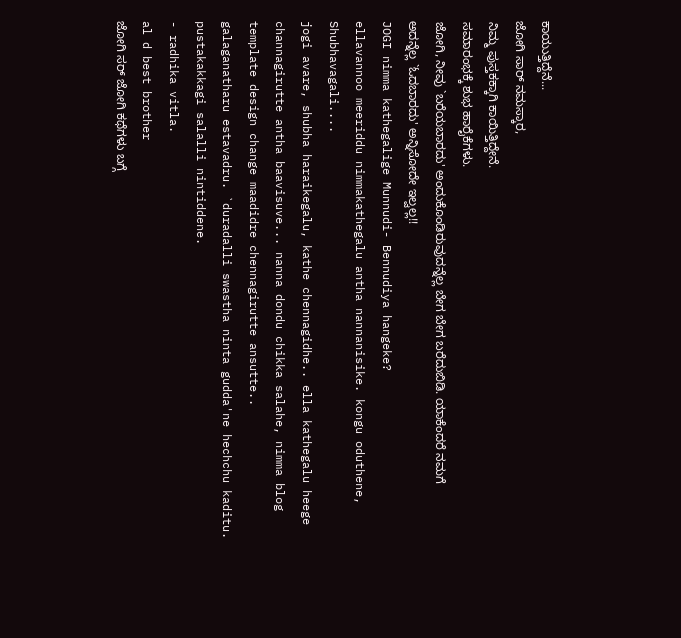ಕಾಯುತ್ತಿದ್ದೆನೆ...
ಜೋಗಿ ಸಾರ್ ನಮಸ್ಕಾರ,
ನಿಮ್ಮ ಪುಸ್ತಕಕ್ಕಾಗಿ ಕಾಯಿತ್ತಿದ್ದೇನೆ.
ಸಮಾರಂಭಕ್ಕೆ ಶುಭ ಹಾರೈಕೆಗಳು.
ಜೋಗಿ, ನೀವು `ಬರೆಯಬಾರದು' ಅಂದುಕೊಂಡಿರುವುದನ್ನೆಲ್ಲ ಬೇಗ ಬೇಗ ಬರೆದುಬಿಡಿ. ಯಾಕೆಂದರೆ ನಮಗೆ ಅದನ್ನೆಲ್ಲ `ಓದಬಾರದು' ಅನ್ನಿಸೋದೇ ಇಲ್ವಲ್ಲ!!
JOGI nimma kathegalige Munnudi- Bennudiya hangeke?
ellavannoo meeriddu nimmakathegalu antha nannanisike. kongu oduthene, Shubhavagali....
jogi avare, shubha haraikegalu, kathe chennagidhe.. ella kathegalu heege channagirutte antha baavisuve... nanna dondu chikka salahe, nimma blog template design change maadidre chennagirutte ansutte..
galaganatharu estavadru. `duradalli swastha ninta gudda'ne hechchu kaditu. pustakakkagi salalli nintiddene.
- radhika vitla.
al d best brother
ಜೋಗಿ ಸರ್ ಜೋಗಿ ಕಥೆಗಳು ಬಗ್ಗೆ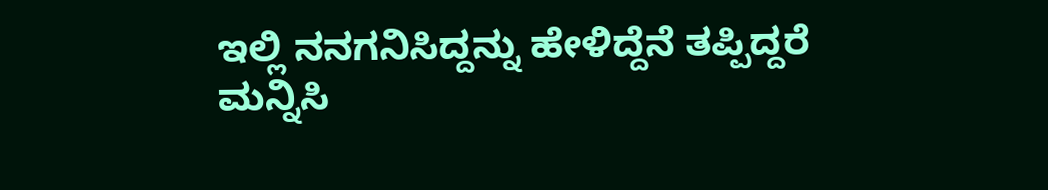ಇಲ್ಲಿ ನನಗನಿಸಿದ್ದನ್ನು ಹೇಳಿದ್ದೆನೆ ತಪ್ಪಿದ್ದರೆ ಮನ್ನಿಸಿ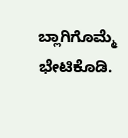ಬ್ಲಾಗಿಗೊಮ್ಮೆ ಭೇಟಿಕೊಡಿ.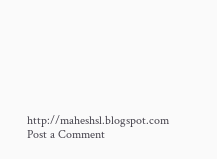http://maheshsl.blogspot.com
Post a Comment